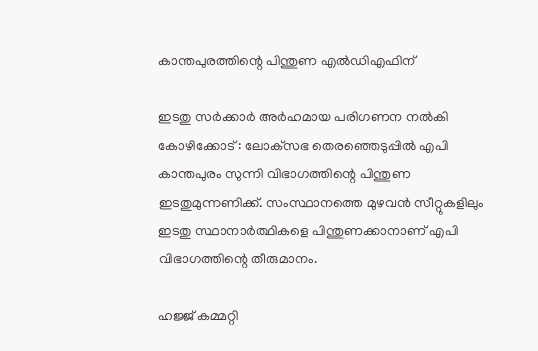കാന്തപുരത്തിന്റെ പിന്തുണ എല്‍ഡിഎഫിന്

ഇടതു സര്‍ക്കാര്‍ അര്‍ഹമായ പരിഗണന നല്‍കി
കോഴിക്കോട് : ലോക്‌സഭ തെരഞ്ഞെടുപ്പില്‍ എപി കാന്തപുരം സുന്നി വിഭാഗത്തിന്റെ പിന്തുണ ഇടതുമുന്നണിക്ക്. സംസ്ഥാനത്തെ മുഴവന്‍ സീറ്റുകളിലും ഇടതു സ്ഥാനാര്‍ത്ഥികളെ പിന്തുണക്കാനാണ് എപി വിഭാഗത്തിന്റെ തീരുമാനം.

ഹജ്ജ് കമ്മറ്റി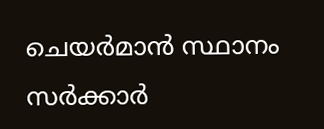ചെയര്‍മാന്‍ സ്ഥാനം സര്‍ക്കാര്‍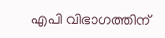എപി വിഭാഗത്തിന്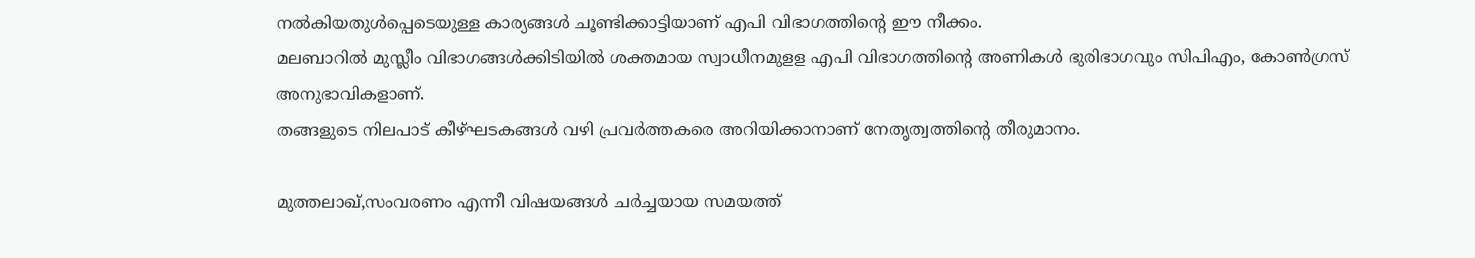നല്‍കിയതുള്‍പ്പെടെയുള്ള കാര്യങ്ങള്‍ ചൂണ്ടിക്കാട്ടിയാണ് എപി വിഭാഗത്തിന്റെ ഈ നീക്കം.
മലബാറില്‍ മുസ്ലീം വിഭാഗങ്ങള്‍ക്കിടിയില്‍ ശക്തമായ സ്വാധീനമുളള എപി വിഭാഗത്തിന്റെ അണികള്‍ ഭുരിഭാഗവും സിപിഎം, കോണ്‍ഗ്രസ് അനുഭാവികളാണ്.
തങ്ങളുടെ നിലപാട് കീഴ്ഘടകങ്ങള്‍ വഴി പ്രവര്‍ത്തകരെ അറിയിക്കാനാണ് നേതൃത്വത്തിന്റെ തീരുമാനം.

മുത്തലാഖ്,സംവരണം എന്നീ വിഷയങ്ങള്‍ ചര്‍ച്ചയായ സമയത്ത്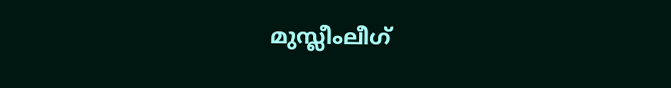മുസ്ലീംലീഗ്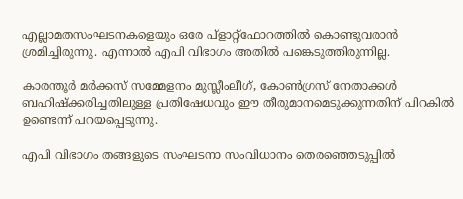എല്ലാമതസംഘടനകളെയും ഒരേ പ്‌ളാറ്റ്‌ഫോറത്തില്‍ കൊണ്ടുവരാന്‍ ശ്രമിച്ചിരുന്നു. എന്നാല്‍ എപി വിഭാഗം അതില്‍ പങ്കെടുത്തിരുന്നില്ല.

കാരന്തൂര്‍ മര്‍ക്കസ് സമ്മേളനം മുസ്ലീംലീഗ്, കോണ്‍ഗ്രസ് നേതാക്കള്‍ ബഹിഷ്‌ക്കരിച്ചതിലുള്ള പ്രതിഷേധവും ഈ തീരുമാനമെടുക്കുന്നതിന് പിറകില്‍ ഉണ്ടെന്ന് പറയപ്പെടുന്നു.

എപി വിഭാഗം തങ്ങളുടെ സംഘടനാ സംവിധാനം തെരഞ്ഞെടുപ്പില്‍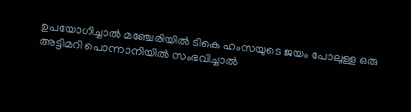ഉപയോഗിച്ചാല്‍ മഞ്ചേരിയില്‍ ടികെ ഹംസയുടെ ജയം പോലുള്ള ഒരു അട്ടിമറി പൊന്നാനിയില്‍ സംഭവിച്ചാല്‍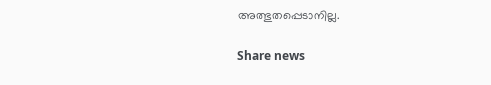അത്ഭുതപ്പെടാനില്ല.

Share news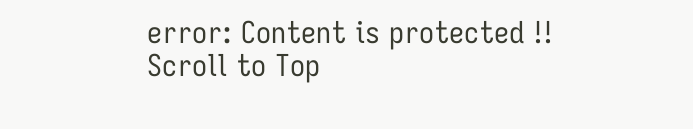error: Content is protected !!
Scroll to Top